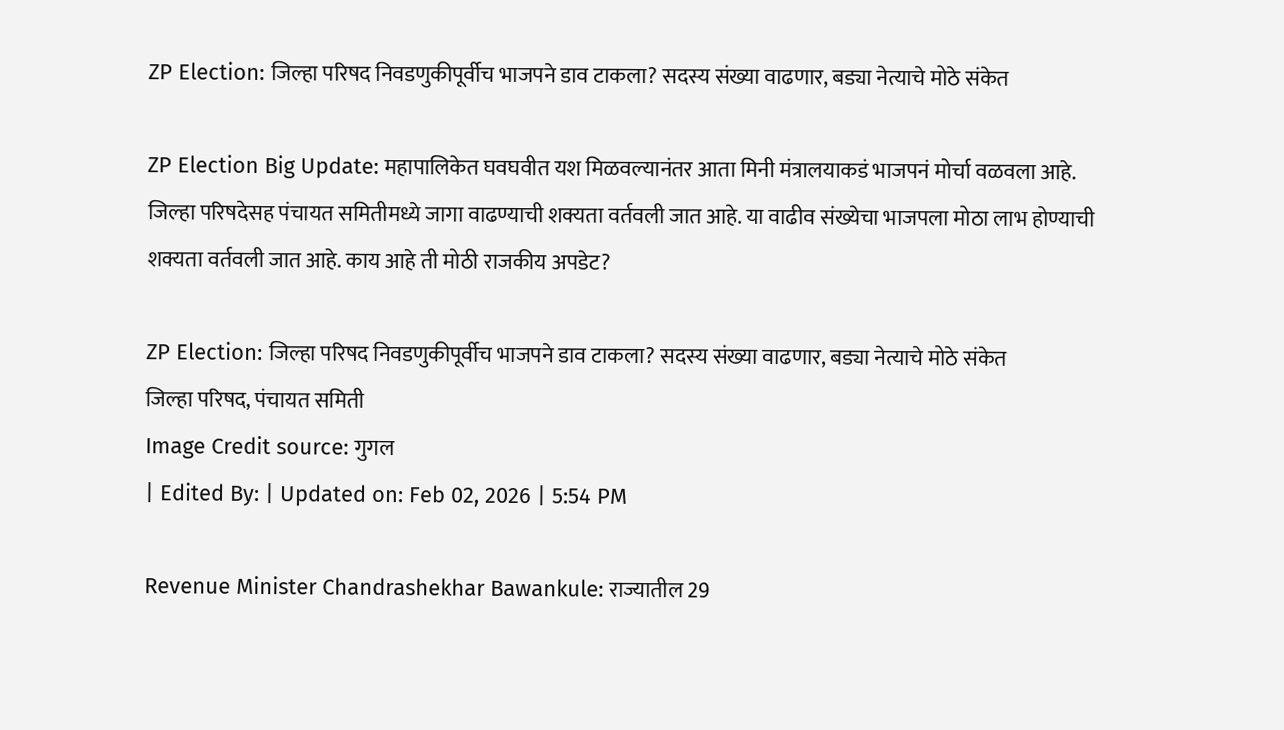ZP Election: जिल्हा परिषद निवडणुकीपूर्वीच भाजपने डाव टाकला? सदस्य संख्या वाढणार, बड्या नेत्याचे मोठे संकेत

ZP Election Big Update: महापालिकेत घवघवीत यश मिळवल्यानंतर आता मिनी मंत्रालयाकडं भाजपनं मोर्चा वळवला आहे. जिल्हा परिषदेसह पंचायत समितीमध्ये जागा वाढण्याची शक्यता वर्तवली जात आहे. या वाढीव संख्येचा भाजपला मोठा लाभ होण्याची शक्यता वर्तवली जात आहे. काय आहे ती मोठी राजकीय अपडेट?

ZP Election: जिल्हा परिषद निवडणुकीपूर्वीच भाजपने डाव टाकला? सदस्य संख्या वाढणार, बड्या नेत्याचे मोठे संकेत
जिल्हा परिषद, पंचायत समिती
Image Credit source: गुगल
| Edited By: | Updated on: Feb 02, 2026 | 5:54 PM

Revenue Minister Chandrashekhar Bawankule: राज्यातील 29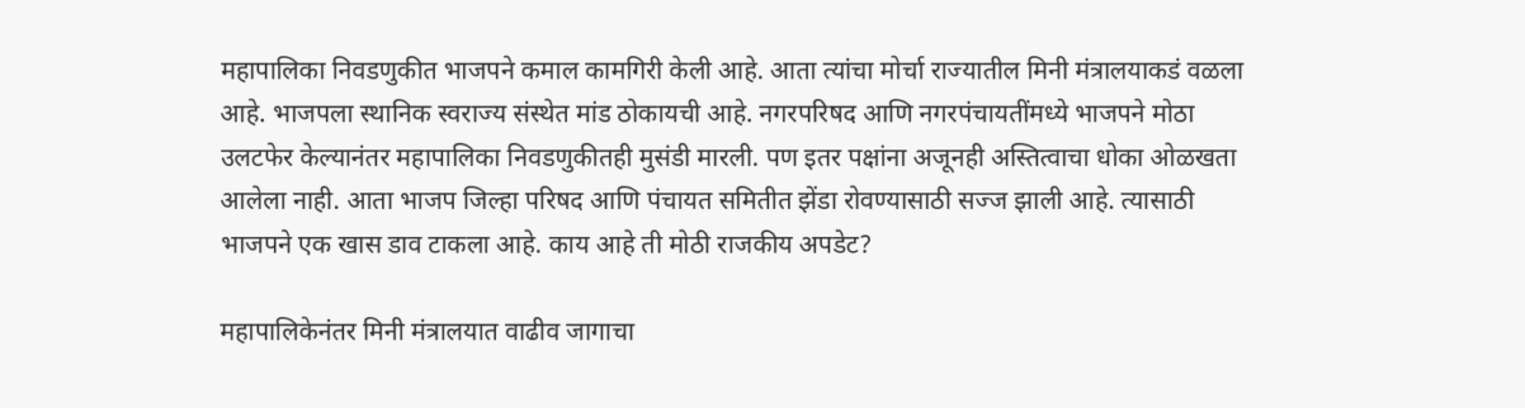महापालिका निवडणुकीत भाजपने कमाल कामगिरी केली आहे. आता त्यांचा मोर्चा राज्यातील मिनी मंत्रालयाकडं वळला आहे. भाजपला स्थानिक स्वराज्य संस्थेत मांड ठोकायची आहे. नगरपरिषद आणि नगरपंचायतींमध्ये भाजपने मोठा उलटफेर केल्यानंतर महापालिका निवडणुकीतही मुसंडी मारली. पण इतर पक्षांना अजूनही अस्तित्वाचा धोका ओळखता आलेला नाही. आता भाजप जिल्हा परिषद आणि पंचायत समितीत झेंडा रोवण्यासाठी सज्ज झाली आहे. त्यासाठी भाजपने एक खास डाव टाकला आहे. काय आहे ती मोठी राजकीय अपडेट?

महापालिकेनंतर मिनी मंत्रालयात वाढीव जागाचा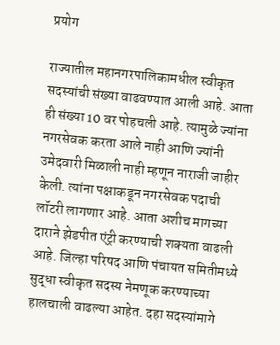प्रयोग

राज्यातील महानगरपालिकामधील स्वीकृत सदस्यांची संख्या वाढवण्यात आली आहे. आता ही संख्या 10 वर पोहचली आहे. त्यामुळे ज्यांना नगरसेवक करता आले नाही आणि ज्यांनी उमेदवारी मिळाली नाही म्हणून नाराजी जाहीर केली. त्यांना पक्षाकडून नगरसेवक पदाची लॉटरी लागणार आहे. आता अशीच मागच्या दाराने झेडपीत एंट्री करण्याची शक्यता वाढली आहे. जिल्हा परिषद आणि पंचायत समितीमध्ये सुद्धा स्वीकृत सदस्य नेमणूक करण्याच्या हालचाली वाढल्या आहेत. दहा सदस्यांमागे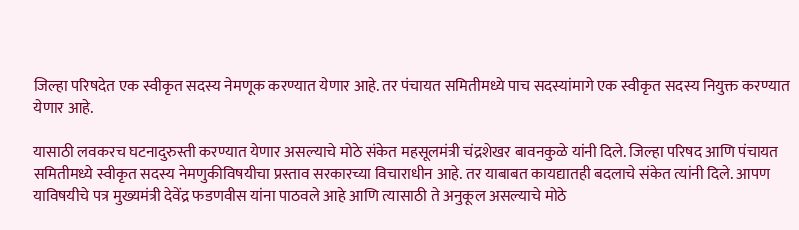जिल्हा परिषदेत एक स्वीकृत सदस्य नेमणूक करण्यात येणार आहे. तर पंचायत समितीमध्ये पाच सदस्यांमागे एक स्वीकृत सदस्य नियुक्त करण्यात येणार आहे.

यासाठी लवकरच घटनादुरुस्ती करण्यात येणार असल्याचे मोठे संकेत महसूलमंत्री चंद्रशेखर बावनकुळे यांनी दिले. जिल्हा परिषद आणि पंचायत समितीमध्ये स्वीकृत सदस्य नेमणुकीविषयीचा प्रस्ताव सरकारच्या विचाराधीन आहे. तर याबाबत कायद्यातही बदलाचे संकेत त्यांनी दिले. आपण याविषयीचे पत्र मुख्यमंत्री देवेंद्र फडणवीस यांना पाठवले आहे आणि त्यासाठी ते अनुकूल असल्याचे मोठे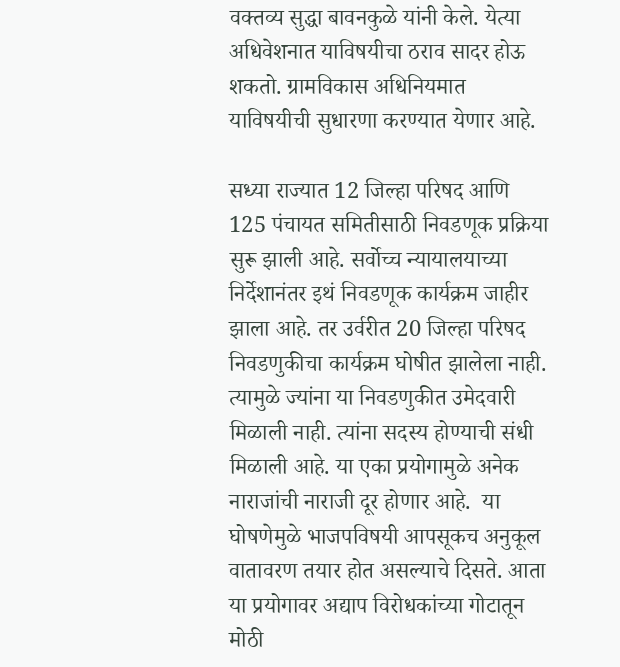वक्तव्य सुद्धा बावनकुळे यांनी केले. येत्या अधिवेशनात याविषयीचा ठराव सादर होऊ शकतो. ग्रामविकास अधिनियमात याविषयीची सुधारणा करण्यात येणार आहे.

सध्या राज्यात 12 जिल्हा परिषद आणि 125 पंचायत समितीसाठी निवडणूक प्रक्रिया सुरू झाली आहे. सर्वोच्च न्यायालयाच्या निर्देशानंतर इथं निवडणूक कार्यक्रम जाहीर झाला आहे. तर उर्वरीत 20 जिल्हा परिषद निवडणुकीचा कार्यक्रम घोषीत झालेला नाही. त्यामुळे ज्यांना या निवडणुकीत उमेदवारी मिळाली नाही. त्यांना सदस्य होण्याची संधी मिळाली आहे. या एका प्रयोगामुळे अनेक नाराजांची नाराजी दूर होणार आहे.  या घोषणेमुळे भाजपविषयी आपसूकच अनुकूल वातावरण तयार होत असल्याचे दिसते. आता या प्रयोगावर अद्याप विरोधकांच्या गोटातून मोठी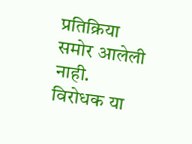प्रतिक्रिया समोर आलेली नाही. विरोधक या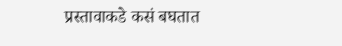प्रस्तावाकडे कसं बघतात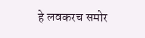हे लवकरच समोर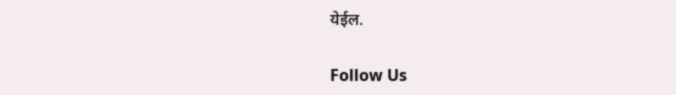येईल.

Follow Us